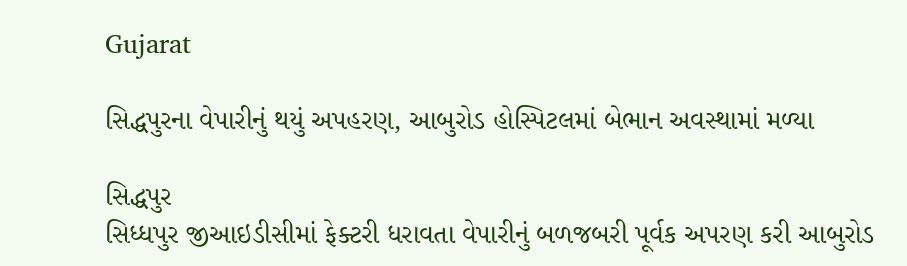Gujarat

સિદ્ધપુરના વેપારીનું થયું અપહરણ, આબુરોડ હોસ્પિટલમાં બેભાન અવસ્થામાં મળ્યા

સિદ્ધપુર
સિધ્ધપુર જીઆઇડીસીમાં ફેક્ટરી ધરાવતા વેપારીનું બળજબરી પૂર્વક અપરણ કરી આબુરોડ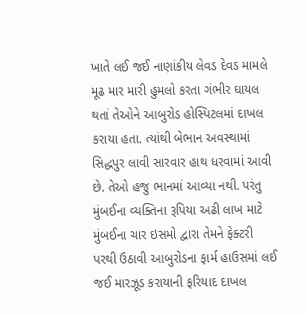ખાતે લઈ જઈ નાણાંકીય લેવડ દેવડ મામલે મૂઢ માર મારી હુમલો કરતા ગંભીર ઘાયલ થતાં તેઓને આબુરોડ હોસ્પિટલમાં દાખલ કરાયા હતા. ત્યાંથી બેભાન અવસ્થામાં સિદ્ધપુર લાવી સારવાર હાથ ધરવામાં આવી છે. તેઓ હજુ ભાનમાં આવ્યા નથી. પરંતુ મુંબઈના વ્યક્તિના રૂપિયા અઢી લાખ માટે મુંબઈના ચાર ઇસમો દ્વારા તેમને ફેક્ટરી પરથી ઉઠાવી આબુરોડના ફાર્મ હાઉસમાં લઈ જઈ મારઝૂડ કરાયાની ફરિયાદ દાખલ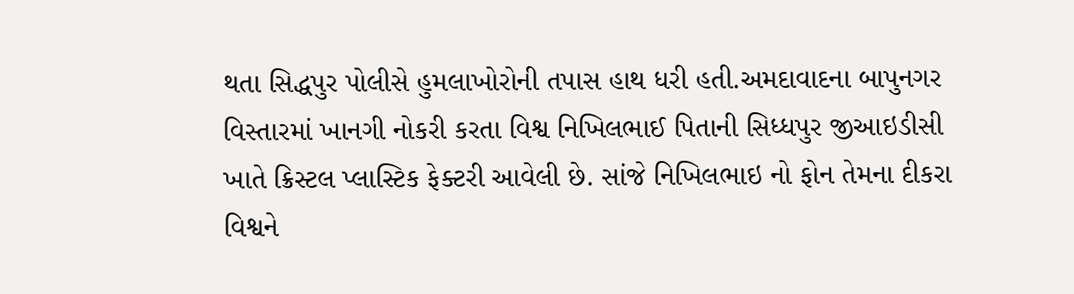થતા સિદ્ધપુર પોલીસે હુમલાખોરોની તપાસ હાથ ધરી હતી.અમદાવાદના બાપુનગર વિસ્તારમાં ખાનગી નોકરી કરતા વિશ્વ નિખિલભાઈ પિતાની સિધ્ધપુર જીઆઇડીસી ખાતે ક્રિસ્ટલ પ્લાસ્ટિક ફેક્ટરી આવેલી છે. સાંજે નિખિલભાઇ નો ફોન તેમના દીકરા વિશ્વને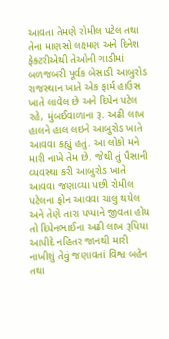આવતા તેમણે રોમીલ પટેલ તથા તેના માણસો લક્ષ્મણ અને દિનેશ ફેક્ટરીએથી તેઓની ગાડીમાં બળજબરી પૂર્વક બેસાડી આબુરોડ રાજસ્થાન ખાતે એક ફાર્મ હાઉસ ખાતે લાવેલ છે અને દિપેન પટેલ રહે, મુંબઈવાળાના રૂ. અઢી લાખ હાલને હાલ લઇને આબુરોડ ખાતે આવવા કહ્યું હતું. આ લોકો મને મારી નાખે તેમ છે. જેથી તું પૈસાની વ્યવસ્થા કરી આબુરોડ ખાતે આવવા જણાવ્યા પછી રોમીલ પટેલના ફોન આવવા ચાલુ થયેલ અને તેણે તારા પપ્પાને જીવતા હોય તો દિપેનભાઈના અઢી લાખ રૂપિયા આપીદે નહિતર જાનથી મારી નાખીશું તેવું જણાવતાં વિશ્વ બહેન તથા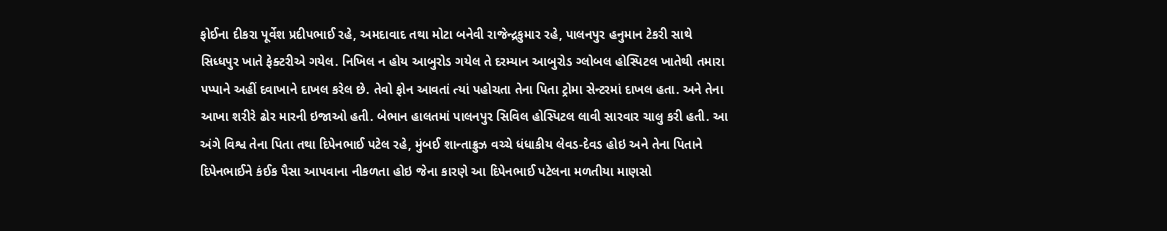ફોઈના દીકરા પૂર્વેશ પ્રદીપભાઈ રહે, અમદાવાદ તથા મોટા બનેવી રાજેન્દ્રકુમાર રહે, પાલનપુર હનુમાન ટેકરી સાથે સિધ્ધપુર ખાતે ફેક્ટરીએ ગયેલ. નિખિલ ન હોય આબુરોડ ગયેલ તે દરમ્યાન આબુરોડ ગ્લોબલ હોસ્પિટલ ખાતેથી તમારા પપ્પાને અહીં દવાખાને દાખલ કરેલ છે. તેવો ફોન આવતાં ત્યાં પહોચતા તેના પિતા ટ્રોમા સેન્ટરમાં દાખલ હતા. અને તેના આખા શરીરે ઢોર મારની ઇજાઓ હતી. બેભાન હાલતમાં પાલનપુર સિવિલ હોસ્પિટલ લાવી સારવાર ચાલુ કરી હતી. આ અંગે વિશ્વ તેના પિતા તથા દિપેનભાઈ પટેલ રહે, મુંબઈ શાન્તાક્રુઝ વચ્ચે ધંધાકીય લેવડ-દેવડ હોઇ અને તેના પિતાને દિપેનભાઈને કંઈક પૈસા આપવાના નીકળતા હોઇ જેના કારણે આ દિપેનભાઈ પટેલના મળતીયા માણસો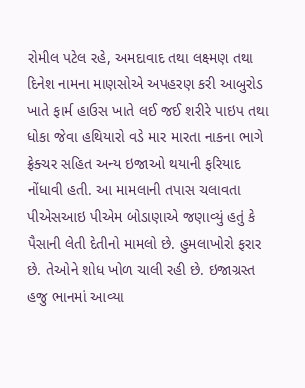રોમીલ પટેલ રહે, અમદાવાદ તથા લક્ષ્મણ તથા દિનેશ નામના માણસોએ અપહરણ કરી આબુરોડ ખાતે ફાર્મ હાઉસ ખાતે લઈ જઈ શરીરે પાઇપ તથા ધોકા જેવા હથિયારો વડે માર મારતા નાકના ભાગે ફ્રેક્ચર સહિત અન્ય ઇજાઓ થયાની ફરિયાદ નોંધાવી હતી. આ મામલાની તપાસ ચલાવતા પીએસઆઇ પીએમ બોડાણાએ જણાવ્યું હતું કે પૈસાની લેતી દેતીનો મામલો છે. હુમલાખોરો ફરાર છે. તેઓને શોધ ખોળ ચાલી રહી છે. ઇજાગ્રસ્ત હજુ ભાનમાં આવ્યા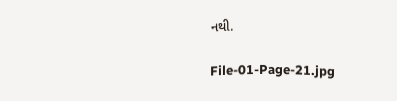નથી.

File-01-Page-21.jpg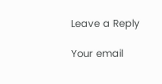Leave a Reply

Your email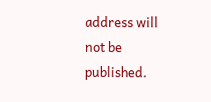address will not be published.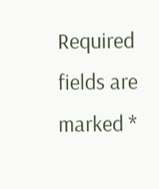Required fields are marked *